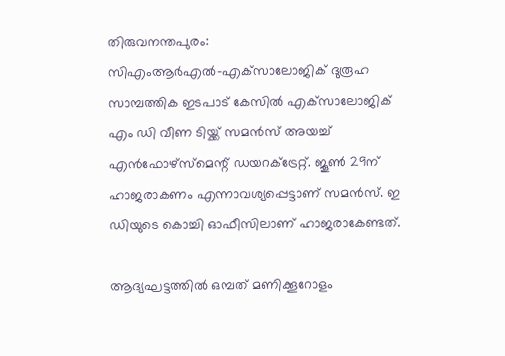തിരുവനന്തപുരം: സിഎംആര്‍എല്‍-എക്‌സാലോജിക് ദുരൂഹ സാമ്പത്തിക ഇടപാട് കേസില്‍ എക്‌സാലോജിക് എം ഡി വീണ ടിയ്ക്ക് സമന്‍സ് അയച്ച് എന്‍ഫോഴ്‌സ്‌മെന്റ് ഡയറക്ട്രേറ്റ്. ജൂണ്‍ 29ന് ഹാജരാകണം എന്നാവശ്യപ്പെട്ടാണ് സമന്‍സ്. ഇ ഡിയുടെ കൊച്ചി ഓഫീസിലാണ് ഹാജരാകേണ്ടത്.

ആദ്യഘട്ടത്തിൽ ഒമ്പത് മണിക്കൂറോളം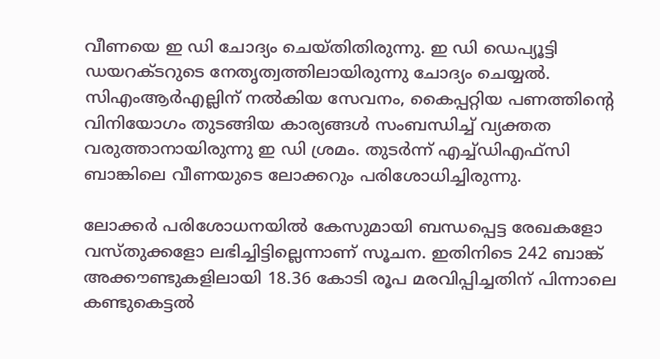വീണയെ ഇ ഡി ചോദ്യം ചെയ്തിതിരുന്നു. ഇ ഡി ഡെപ്യൂട്ടി ഡയറക്ടറുടെ നേതൃത്വത്തിലായിരുന്നു ചോദ്യം ചെയ്യല്‍. സിഎംആര്‍എല്ലിന് നല്‍കിയ സേവനം, കൈപ്പറ്റിയ പണത്തിന്റെ വിനിയോഗം തുടങ്ങിയ കാര്യങ്ങള്‍ സംബന്ധിച്ച് വ്യക്തത വരുത്താനായിരുന്നു ഇ ഡി ശ്രമം. തുടര്‍ന്ന് എച്ച്ഡിഎഫ്‌സി ബാങ്കിലെ വീണയുടെ ലോക്കറും പരിശോധിച്ചിരുന്നു.

ലോക്കര്‍ പരിശോധനയില്‍ കേസുമായി ബന്ധപ്പെട്ട രേഖകളോ വസ്തുക്കളോ ലഭിച്ചിട്ടില്ലെന്നാണ് സൂചന. ഇതിനിടെ 242 ബാങ്ക് അക്കൗണ്ടുകളിലായി 18.36 കോടി രൂപ മരവിപ്പിച്ചതിന് പിന്നാലെ കണ്ടുകെട്ടല്‍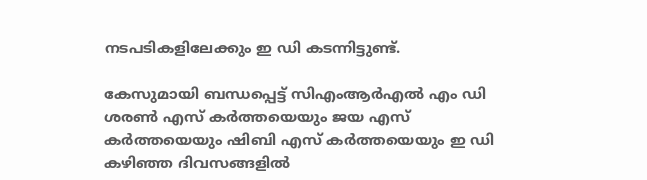നടപടികളിലേക്കും ഇ ഡി കടന്നിട്ടുണ്ട്.

കേസുമായി ബന്ധപ്പെട്ട് സിഎംആര്‍എല്‍ എം ഡി ശരണ്‍ എസ് കര്‍ത്തയെയും ജയ എസ് കര്‍ത്തയെയും ഷിബി എസ് കര്‍ത്തയെയും ഇ ഡി കഴിഞ്ഞ ദിവസങ്ങളില്‍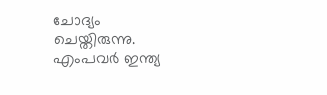ചോദ്യം ചെയ്തിരുന്നു. എംപവര്‍ ഇന്ത്യ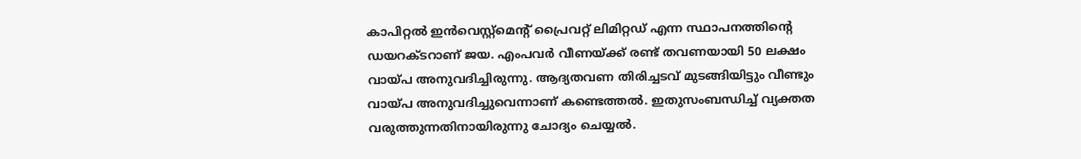കാപിറ്റല്‍ ഇന്‍വെസ്റ്റ്മെന്റ് പ്രൈവറ്റ് ലിമിറ്റഡ് എന്ന സ്ഥാപനത്തിന്റെ ഡയറക്ടറാണ് ജയ. എംപവര്‍ വീണയ്ക്ക് രണ്ട് തവണയായി 50 ലക്ഷം വായ്പ അനുവദിച്ചിരുന്നു. ആദ്യതവണ തിരിച്ചടവ് മുടങ്ങിയിട്ടും വീണ്ടും വായ്പ അനുവദിച്ചുവെന്നാണ് കണ്ടെത്തല്‍. ഇതുസംബന്ധിച്ച് വ്യക്തത വരുത്തുന്നതിനായിരുന്നു ചോദ്യം ചെയ്യല്‍.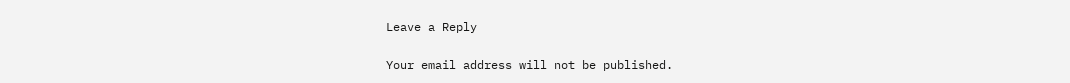Leave a Reply

Your email address will not be published.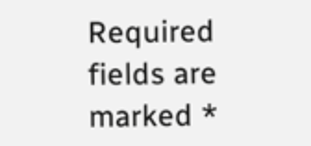Required fields are marked *